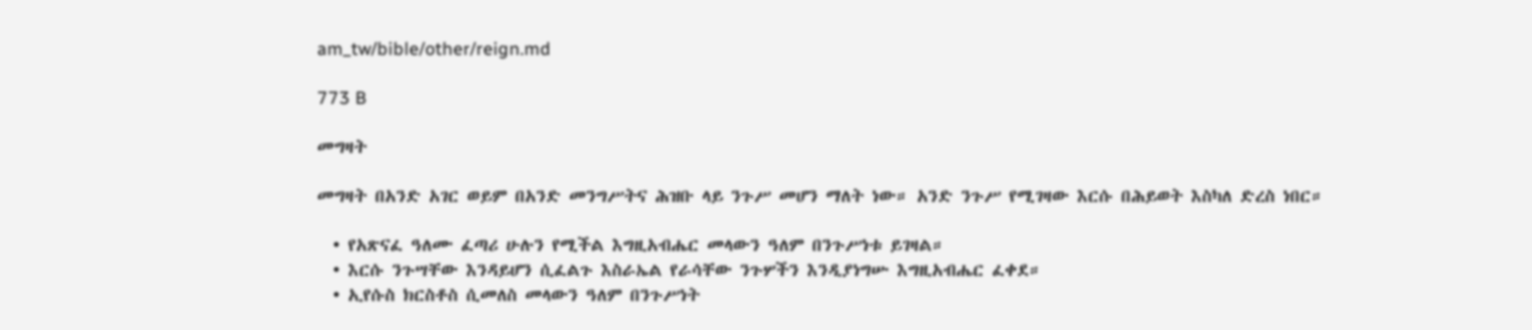am_tw/bible/other/reign.md

773 B

መግዛት

መግዛት በአንድ አገር ወይም በአንድ መንግሥትና ሕዝቡ ላይ ንጉሥ መሆን ማለት ነው። አንድ ንጉሥ የሚገዛው እርሱ በሕይወት እስካለ ድረስ ነበር።

  • የአጽናፈ ዓለሙ ፈጣሪ ሁሉን የሚችል እግዚአብሔር መላውን ዓለም በንጉሥነቱ ይገዛል።
  • እርሱ ንጉሣቸው እንዳይሆን ሲፈልጉ እስራኤል የራሳቸው ንጉሦችን እንዲያነግሡ እግዚአብሔር ፈቀደ።
  • ኢየሱስ ክርስቶስ ሲመለስ መላውን ዓለም በንጉሥነት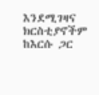እንደሚገዛና ክርስቲያኖችም ከእርሱ ጋር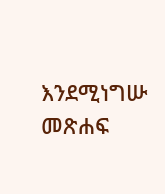እንደሚነግሡ መጽሐፍ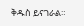ቅዱስ ይናገራል።